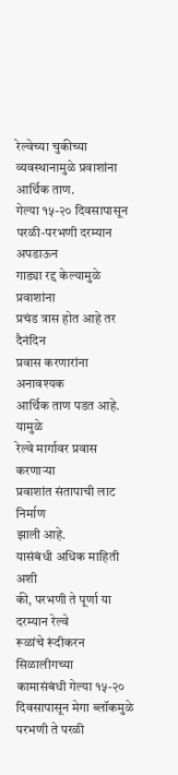रेल्वेच्या चुकीच्या व्यवस्थानामुळे प्रवाशांना आर्थिक ताण.
गेल्या १५-२० दिवसापासून
परळी-परभणी दरम्यान अपडाऊन
गाड्या रद्द केल्यामुळे प्रवाशांना
प्रचंड त्रास होत आहे तर दैनंदिन
प्रवास करणारांना अनावश्यक
आर्थिक ताण पडत आहे. यामुळे
रेल्वे मार्गावर प्रवास करणाऱ्या
प्रवाशांत संतापाची लाट निर्माण
झाली आहे.
यासंबंधी अधिक माहिती अशी
की, परभणी ते पूर्णा या दरम्यान रेल्वे
रूळांचे रूंदीकरन सिळालीगच्या
कामासंबंधी गेल्या १५-२०
दिवसापासून मेगा ब्लॉकमुळे
परभणी ते परळी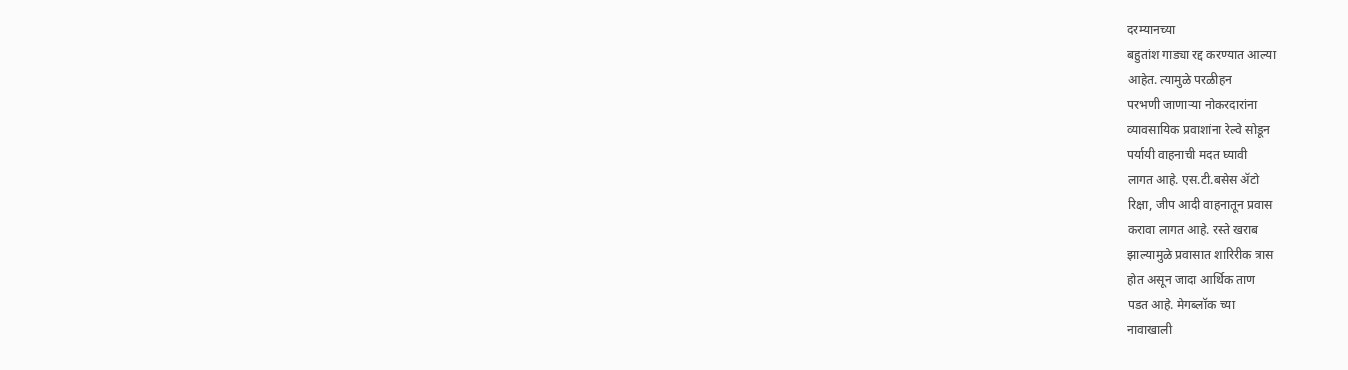दरम्यानच्या
बहुतांश गाड्या रद्द करण्यात आल्या
आहेत. त्यामुळे परळीहन
परभणी जाणाऱ्या नोकरदारांना
व्यावसायिक प्रवाशांना रेल्वे सोडून
पर्यायी वाहनाची मदत घ्यावी
लागत आहे. एस.टी.बसेस ॲटो
रिक्षा, जीप आदी वाहनातून प्रवास
करावा लागत आहे. रस्ते खराब
झाल्यामुळे प्रवासात शारिरीक त्रास
होत असून जादा आर्थिक ताण
पडत आहे. मेगब्लॉक च्या
नावाखाली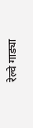रेल्वे गाड्या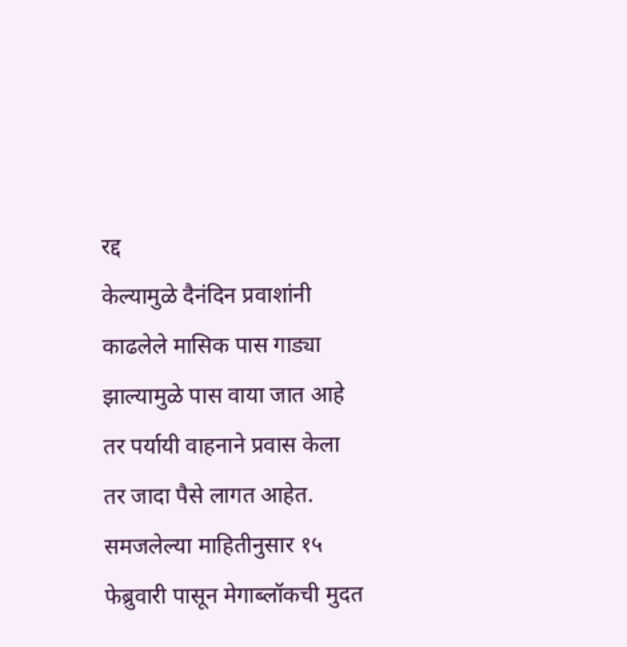रद्द
केल्यामुळे दैनंदिन प्रवाशांनी
काढलेले मासिक पास गाड्या
झाल्यामुळे पास वाया जात आहे
तर पर्यायी वाहनाने प्रवास केला
तर जादा पैसे लागत आहेत.
समजलेल्या माहितीनुसार १५
फेब्रुवारी पासून मेगाब्लॉकची मुदत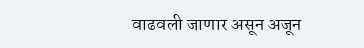वाढवली जाणार असून अजून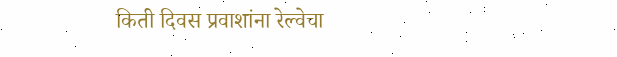किती दिवस प्रवाशांना रेल्वेचा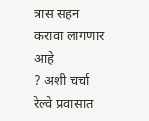त्रास सहन करावा लागणार आहे
? अशी चर्चा रेल्वे प्रवासात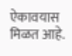ऐकावयास मिळत आहे.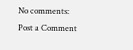No comments:
Post a Comment